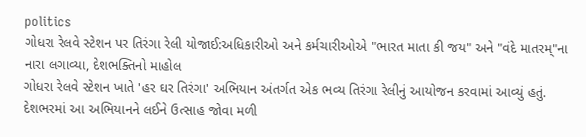politics
ગોધરા રેલવે સ્ટેશન પર તિરંગા રેલી યોજાઈ:અધિકારીઓ અને કર્મચારીઓએ "ભારત માતા કી જય" અને "વંદે માતરમ્"ના નારા લગાવ્યા, દેશભક્તિનો માહોલ
ગોધરા રેલવે સ્ટેશન ખાતે 'હર ઘર તિરંગા' અભિયાન અંતર્ગત એક ભવ્ય તિરંગા રેલીનું આયોજન કરવામાં આવ્યું હતું. દેશભરમાં આ અભિયાનને લઈને ઉત્સાહ જોવા મળી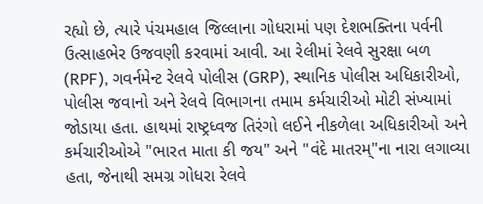રહ્યો છે, ત્યારે પંચમહાલ જિલ્લાના ગોધરામાં પણ દેશભક્તિના પર્વની ઉત્સાહભેર ઉજવણી કરવામાં આવી. આ રેલીમાં રેલવે સુરક્ષા બળ (RPF), ગવર્નમેન્ટ રેલવે પોલીસ (GRP), સ્થાનિક પોલીસ અધિકારીઓ, પોલીસ જવાનો અને રેલવે વિભાગના તમામ કર્મચારીઓ મોટી સંખ્યામાં જોડાયા હતા. હાથમાં રાષ્ટ્રધ્વજ તિરંગો લઈને નીકળેલા અધિકારીઓ અને કર્મચારીઓએ "ભારત માતા કી જય" અને "વંદે માતરમ્"ના નારા લગાવ્યા હતા, જેનાથી સમગ્ર ગોધરા રેલવે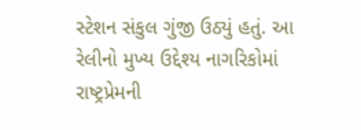સ્ટેશન સંકુલ ગુંજી ઉઠ્યું હતું. આ રેલીનો મુખ્ય ઉદ્દેશ્ય નાગરિકોમાં રાષ્ટ્રપ્રેમની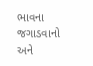ભાવના જગાડવાનો અને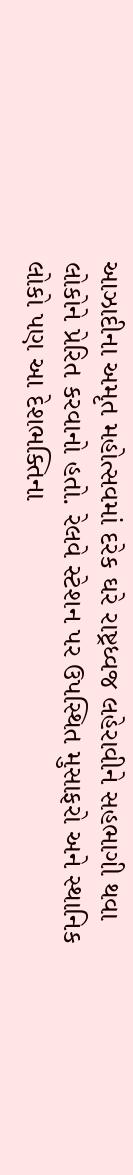આઝાદીના અમૃત મહોત્સવમાં દરેક ઘરે રાષ્ટ્રધ્વજ લહેરાવીને સહભાગી થવા લોકોને પ્રેરિત કરવાનો હતો. રેલવે સ્ટેશન પર ઉપસ્થિત મુસાફરો અને સ્થાનિક લોકો પણ આ દેશભક્તિના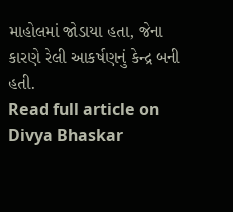માહોલમાં જોડાયા હતા, જેના કારણે રેલી આકર્ષણનું કેન્દ્ર બની હતી.
Read full article on Divya Bhaskar